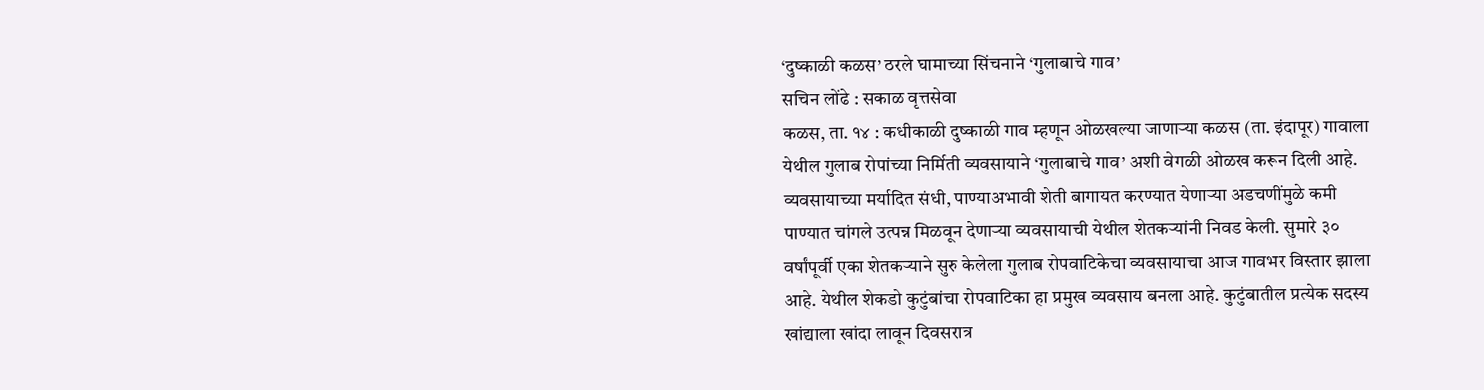‘दुष्काळी कळस’ ठरले घामाच्या सिंचनाने ‘गुलाबाचे गाव’
सचिन लोंढे : सकाळ वृत्तसेवा
कळस, ता. १४ : कधीकाळी दुष्काळी गाव म्हणून ओळखल्या जाणाऱ्या कळस (ता. इंदापूर) गावाला येथील गुलाब रोपांच्या निर्मिती व्यवसायाने ‘गुलाबाचे गाव’ अशी वेगळी ओळख करून दिली आहे. व्यवसायाच्या मर्यादित संधी, पाण्याअभावी शेती बागायत करण्यात येणाऱ्या अडचणींमुळे कमी पाण्यात चांगले उत्पन्न मिळवून देणाऱ्या व्यवसायाची येथील शेतकऱ्यांनी निवड केली. सुमारे ३० वर्षांपूर्वी एका शेतकऱ्याने सुरु केलेला गुलाब रोपवाटिकेचा व्यवसायाचा आज गावभर विस्तार झाला आहे. येथील शेकडो कुटुंबांचा रोपवाटिका हा प्रमुख व्यवसाय बनला आहे. कुटुंबातील प्रत्येक सदस्य खांद्याला खांदा लावून दिवसरात्र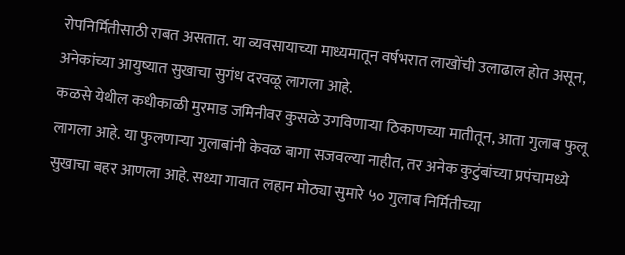रोपनिर्मितीसाठी राबत असतात. या व्यवसायाच्या माध्यमातून वर्षभरात लाखोंची उलाढाल होत असून, अनेकांच्या आयुष्यात सुखाचा सुगंध दरवळू लागला आहे.
कळसे येथील कधीकाळी मुरमाड जमिनीवर कुसळे उगविणाऱ्या ठिकाणच्या मातीतून, आता गुलाब फुलू लागला आहे. या फुलणाऱ्या गुलाबांनी केवळ बागा सजवल्या नाहीत, तर अनेक कुटुंबांच्या प्रपंचामध्ये सुखाचा बहर आणला आहे. सध्या गावात लहान मोठ्या सुमारे ५० गुलाब निर्मितीच्या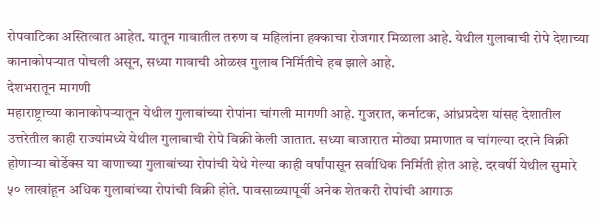रोपवाटिका अस्तित्वात आहेत. यातून गावातील तरुण व महिलांना हक्काचा रोजगार मिळाला आहे. येथील गुलाबाची रोपे देशाच्या कानाकोपऱ्यात पोचली असून, सध्या गावाची ओळख गुलाब निर्मितीचे हब झाले आहे.
देशभरातून मागणी
महाराष्ट्राच्या कानाकोपऱ्यातून येथील गुलाबांच्या रोपांना चांगली मागणी आहे. गुजरात, कर्नाटक, आंध्रप्रदेश यांसह देशातील उत्तरेतील काही राज्यांमध्ये येथील गुलाबाची रोपे विक्री केली जातात. सध्या बाजारात मोठ्या प्रमाणात व चांगल्या दराने विक्री होणाऱ्या बोर्डेक्स या वाणाच्या गुलाबांच्या रोपांची येथे गेल्या काही वर्षांपासून सर्वाधिक निर्मिती होत आहे. दरवर्षी येथील सुमारे ५० लाखांहून अधिक गुलाबांच्या रोपांची विक्री होते. पावसाळ्यापूर्वी अनेक शेतकरी रोपांची आगाऊ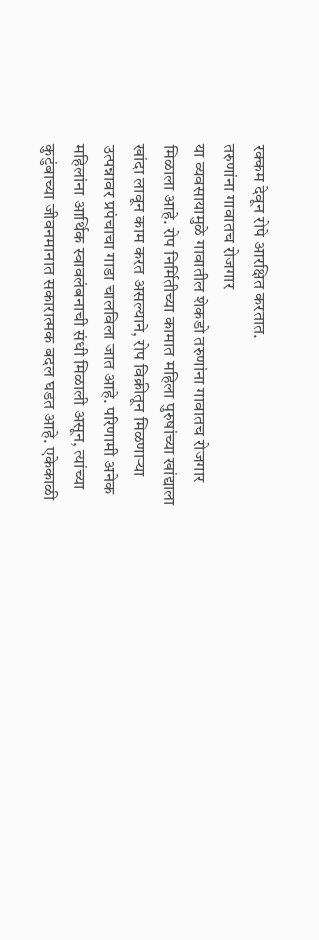रक्कम देवून रोपे आरक्षित करतात.
तरुणांना गावातच रोजगार
या व्यवसायामुळे गावातील शेकडो तरुणांना गावातच रोजगार मिळाला आहे. रोप निर्मितीच्या कामात महिला पुरुषांच्या खांद्याला खांदा लावून काम करत असल्याने, रोप विक्रीतून मिळणाऱ्या उत्पन्नावर प्रपंचाचा गाडा चालविला जात आहे. परिणामी अनेक महिलांना आर्थिक स्वावलंबनाची संधी मिळाली असून, त्यांच्या कुटुंबाच्या जीवनमानात सकारात्मक बदल घडत आहे. एकेकाळी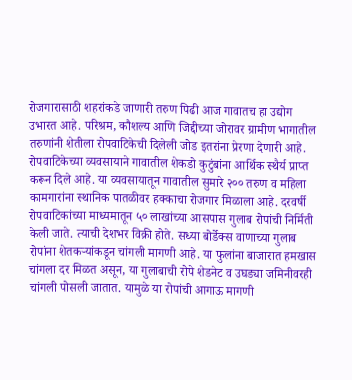रोजगारासाठी शहरांकडे जाणारी तरुण पिढी आज गावातच हा उद्योग उभारत आहे. परिश्रम, कौशल्य आणि जिद्दीच्या जोरावर ग्रामीण भागातील तरुणांनी शेतीला रोपवाटिकेची दिलेली जोड इतरांना प्रेरणा देणारी आहे.
रोपवाटिकेच्या व्यवसायाने गावातील शेकडो कुटुंबांना आर्थिक स्थैर्य प्राप्त करून दिले आहे. या व्यवसायातून गावातील सुमारे २०० तरुण व महिला कामगारांना स्थानिक पातळीवर हक्काचा रोजगार मिळाला आहे. दरवर्षी रोपवाटिकांच्या माध्यमातून ५० लाखांच्या आसपास गुलाब रोपांची निर्मिती केली जाते. त्याची देशभर विक्री होते. सध्या बोर्डेक्स वाणाच्या गुलाब रोपांना शेतकऱ्यांकडून चांगली मागणी आहे. या फुलांना बाजारात हमखास चांगला दर मिळत असून, या गुलाबाची रोपे शेडनेट व उघड्या जमिनीवरही चांगली पोसली जातात. यामुळे या रोपांची आगाऊ मागणी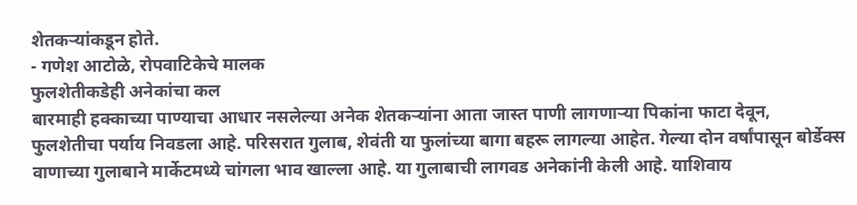शेतकऱ्यांकडून होते.
- गणेश आटोळे, रोपवाटिकेचे मालक
फुलशेतीकडेही अनेकांचा कल
बारमाही हक्काच्या पाण्याचा आधार नसलेल्या अनेक शेतकऱ्यांना आता जास्त पाणी लागणाऱ्या पिकांना फाटा देवून, फुलशेतीचा पर्याय निवडला आहे. परिसरात गुलाब, शेवंती या फुलांच्या बागा बहरू लागल्या आहेत. गेल्या दोन वर्षांपासून बोर्डेक्स वाणाच्या गुलाबाने मार्केटमध्ये चांगला भाव खाल्ला आहे. या गुलाबाची लागवड अनेकांनी केली आहे. याशिवाय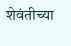शेवंतीच्या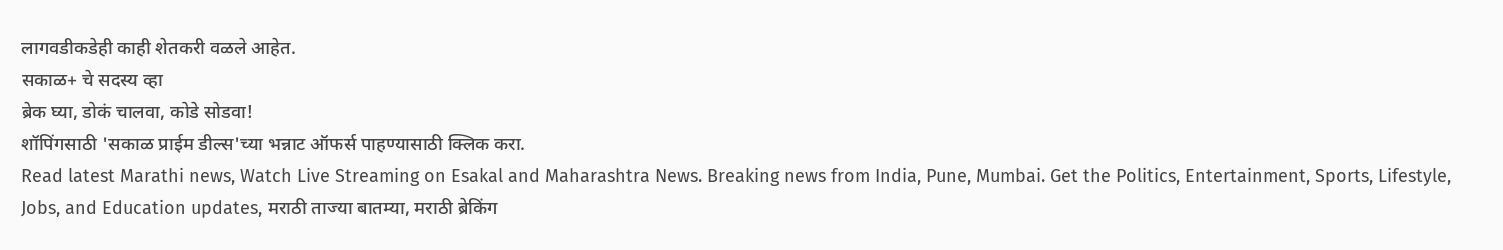लागवडीकडेही काही शेतकरी वळले आहेत.
सकाळ+ चे सदस्य व्हा
ब्रेक घ्या, डोकं चालवा, कोडे सोडवा!
शॉपिंगसाठी 'सकाळ प्राईम डील्स'च्या भन्नाट ऑफर्स पाहण्यासाठी क्लिक करा.
Read latest Marathi news, Watch Live Streaming on Esakal and Maharashtra News. Breaking news from India, Pune, Mumbai. Get the Politics, Entertainment, Sports, Lifestyle, Jobs, and Education updates, मराठी ताज्या बातम्या, मराठी ब्रेकिंग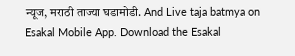न्यूज, मराठी ताज्या घडामोडी. And Live taja batmya on Esakal Mobile App. Download the Esakal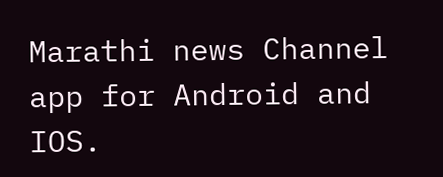Marathi news Channel app for Android and IOS.